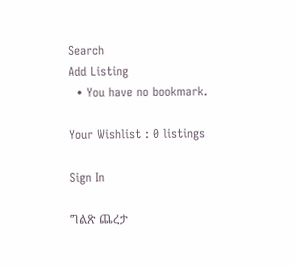Search
Add Listing
  • You have no bookmark.

Your Wishlist : 0 listings

Sign In

ግልጽ ጨረታ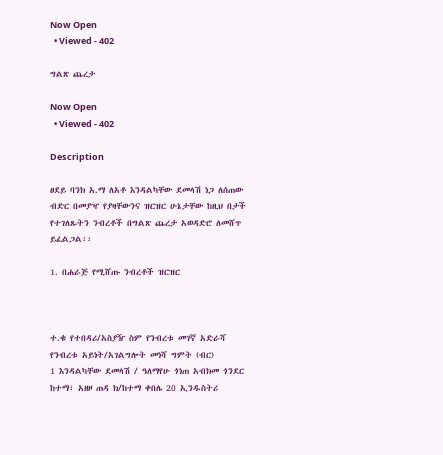Now Open
  • Viewed - 402

ግልጽ ጨረታ

Now Open
  • Viewed - 402

Description

ፀደይ ባንክ አ.ማ ለአቶ እንዳልካቸው ደመላሽ ነጋ ለሰጠው ብድር በመያዣ የያዛቸውንና ዝርዝር ሁኔታቸው ከዚህ በታች የተገለጹትን ንብረቶች በግልጽ ጨረታ አወዳድሮ ለመሸጥ ይፈልጋል፡፡

1. በሐራጅ የሚሸጡ ንብረቶች ዝርዝር



ተ.ቁ የተበዳሪ/አስያዥ ስም የንብረቱ መገኛ አድራሻ የንብረቱ አይነት/አገልግሎት መነሻ ግምት (ብር)
1 እንዳልካቸው ደመላሽ / ዓለማየሁ ጎነጠ አብክመ ጎንደር ከተማ፣ አዘዞ ጠዳ ክ/ከተማ ቀበሌ 20 ኢንዱስትሪ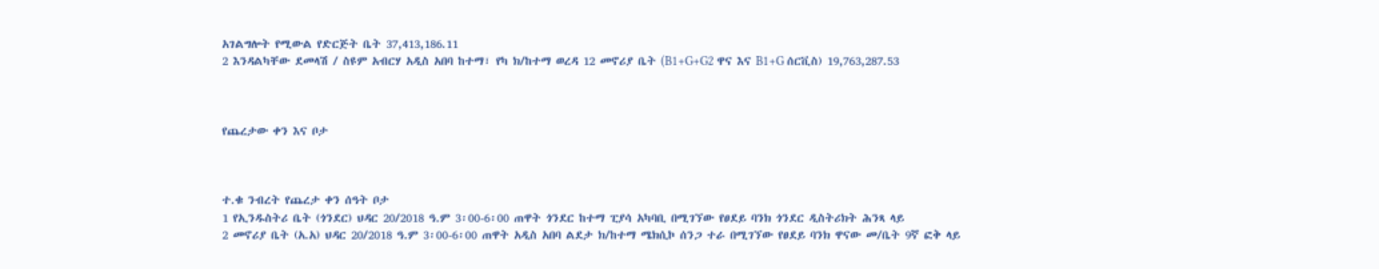አገልግሎት የሚውል የድርጅት ቤት 37,413,186.11
2 እንዳልካቸው ደመላሽ / ስዩም አብርሃ አዲስ አበባ ከተማ፣ የካ ክ/ከተማ ወረዳ 12 መኖሪያ ቤት (B1+G+G2 ዋና እና B1+G ሰርቪስ) 19,763,287.53



የጨረታው ቀን እና ቦታ



ተ.ቁ ንብረት የጨረታ ቀን ሰዓት ቦታ
1 የኢንዱስትሪ ቤት (ጎንደር) ህዳር 20/2018 ዓ.ም 3፡00-6፡00 ጠዋት ጎንደር ከተማ ፒያሳ አካባቢ በሚገኘው የፀደይ ባንክ ጎንደር ዲስትሪክት ሕንጻ ላይ
2 መኖሪያ ቤት (አ.አ) ህዳር 20/2018 ዓ.ም 3፡00-6፡00 ጠዋት አዲስ አበባ ልደታ ክ/ከተማ ሜክሲኮ ሰንጋ ተራ በሚገኘው የፀደይ ባንክ ዋናው መ/ቤት 9ኛ ፎቅ ላይ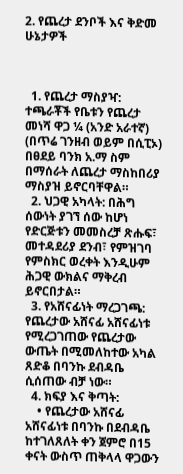2. የጨረታ ደንቦች እና ቅድመ ሁኔታዎች



  1. የጨረታ ማስያዣ: ተጫራቾች የቤቱን የጨረታ መነሻ ዋጋ ¼ (አንድ አራተኛ) (በጥሬ ገንዘብ ወይም በሲፒኦ) በፀደይ ባንክ አ.ማ ስም በማሰራት ለጨረታ ማስከበሪያ ማስያዝ ይኖርባቸዋል።
  2. ህጋዊ አካላት: በሕግ ሰውነት ያገኘ ሰው ከሆነ የድርጅቱን መመስረቻ ጽሑፍ፣ መተዳደሪያ ደንብ፣ የምዝገባ የምስክር ወረቀት እንዲሁም ሕጋዊ ውክልና ማቅረብ ይኖርበታል።
  3. የአሸናፊነት ማረጋገጫ: የጨረታው አሸናፊ አሸናፊነቱ የሚረጋገጠው የጨረታው ውጤት በሚመለከተው አካል ጸድቆ በባንኩ ደብዳቤ ሲሰጠው ብቻ ነው።
  4. ክፍያ እና ቅጣት:
    • የጨረታው አሸናፊ አሸናፊነቱ በባንኩ በደብዳቤ ከተገለጸለት ቀን ጀምሮ በ15 ቀናት ውስጥ ጠቅላላ ዋጋውን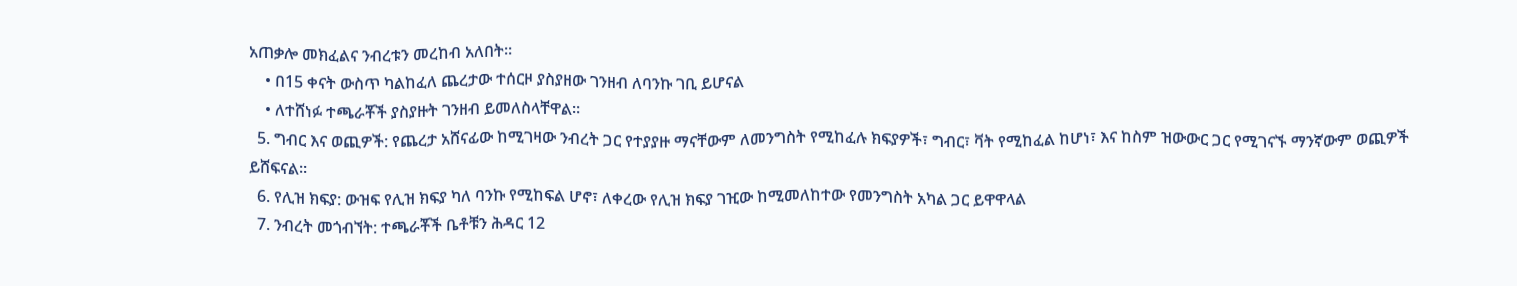አጠቃሎ መክፈልና ንብረቱን መረከብ አለበት።
    • በ15 ቀናት ውስጥ ካልከፈለ ጨረታው ተሰርዞ ያስያዘው ገንዘብ ለባንኩ ገቢ ይሆናል
    • ለተሸነፉ ተጫራቾች ያስያዙት ገንዘብ ይመለስላቸዋል።
  5. ግብር እና ወጪዎች: የጨረታ አሸናፊው ከሚገዛው ንብረት ጋር የተያያዙ ማናቸውም ለመንግስት የሚከፈሉ ክፍያዎች፣ ግብር፣ ቫት የሚከፈል ከሆነ፣ እና ከስም ዝውውር ጋር የሚገናኙ ማንኛውም ወጪዎች ይሸፍናል።
  6. የሊዝ ክፍያ: ውዝፍ የሊዝ ክፍያ ካለ ባንኩ የሚከፍል ሆኖ፣ ለቀረው የሊዝ ክፍያ ገዢው ከሚመለከተው የመንግስት አካል ጋር ይዋዋላል
  7. ንብረት መጎብኘት: ተጫራቾች ቤቶቹን ሕዳር 12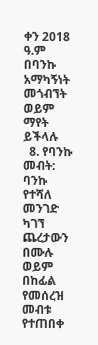ቀን 2018 ዓ.ም በባንኩ አማካኝነት መጎብኘት ወይም ማየት ይችላሉ
  8. የባንኩ መብት: ባንኩ የተሻለ መንገድ ካገኘ ጨረታውን በሙሉ ወይም በከፊል የመሰረዝ መብቱ የተጠበቀ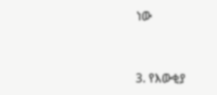ነው



3. የእውቂያ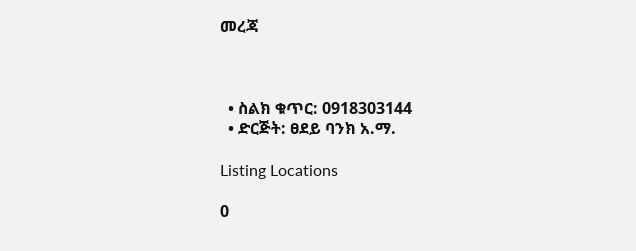መረጃ



  • ስልክ ቁጥር: 0918303144
  • ድርጅት: ፀደይ ባንክ አ.ማ.

Listing Locations

0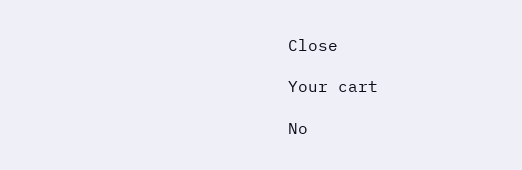Close

Your cart

No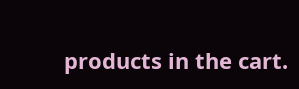products in the cart.